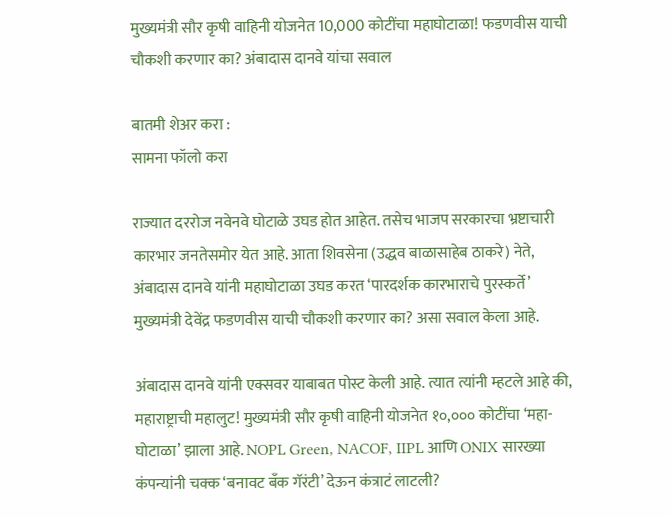मुख्यमंत्री सौर कृषी वाहिनी योजनेत 10,000 कोटींचा महाघोटाळा! फडणवीस याची चौकशी करणार का? अंबादास दानवे यांचा सवाल

बातमी शेअर करा :
सामना फॉलो करा

राज्यात दररोज नवेनवे घोटाळे उघड होत आहेत. तसेच भाजप सरकारचा भ्रष्टाचारी कारभार जनतेसमोर येत आहे. आता शिवसेना (उद्धव बाळासाहेब ठाकरे) नेते, अंबादास दानवे यांनी महाघोटाळा उघड करत ‘पारदर्शक कारभाराचे पुरस्कर्ते’ मुख्यमंत्री देवेंद्र फडणवीस याची चौकशी करणार का? असा सवाल केला आहे.

अंबादास दानवे यांनी एक्सवर याबाबत पोस्ट केली आहे. त्यात त्यांनी म्हटले आहे की, महाराष्ट्राची महालुट! मुख्यमंत्री सौर कृषी वाहिनी योजनेत १०,००० कोटींचा ‘महा-घोटाळा’ झाला आहे. NOPL Green, NACOF, IIPL आणि ONIX सारख्या कंपन्यांनी चक्क ‘बनावट बँक गॅरंटी’ देऊन कंत्राटं लाटली?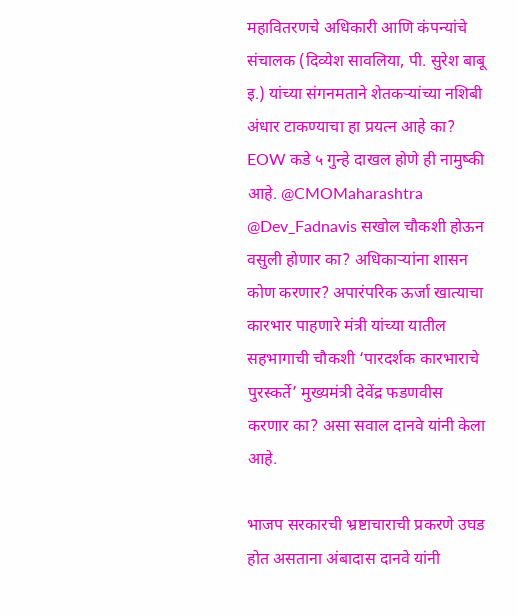महावितरणचे अधिकारी आणि कंपन्यांचे संचालक (दिव्येश सावलिया, पी. सुरेश बाबू इ.) यांच्या संगनमताने शेतकऱ्यांच्या नशिबी अंधार टाकण्याचा हा प्रयत्न आहे का? EOW कडे ५ गुन्हे दाखल होणे ही नामुष्की आहे. @CMOMaharashtra @Dev_Fadnavis सखोल चौकशी होऊन वसुली होणार का? अधिकाऱ्यांना शासन कोण करणार? अपारंपरिक ऊर्जा खात्याचा कारभार पाहणारे मंत्री यांच्या यातील सहभागाची चौकशी ‘पारदर्शक कारभाराचे पुरस्कर्ते’ मुख्यमंत्री देवेंद्र फडणवीस करणार का? असा सवाल दानवे यांनी केला आहे.

भाजप सरकारची भ्रष्टाचाराची प्रकरणे उघड होत असताना अंबादास दानवे यांनी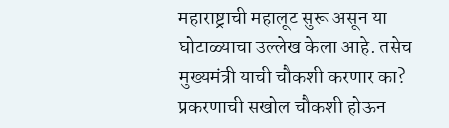महाराष्ट्राची महालूट सुरू असून या घोटाळ्याचा उल्लेख केला आहे. तसेच मुख्यमंत्री याची चौकशी करणार का? प्रकरणाची सखोल चौकशी होऊन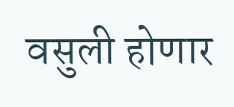वसुली होणार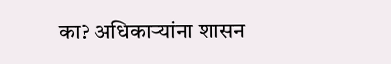का? अधिकाऱ्यांना शासन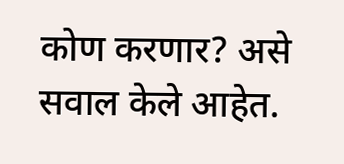कोण करणार? असे सवाल केले आहेत.